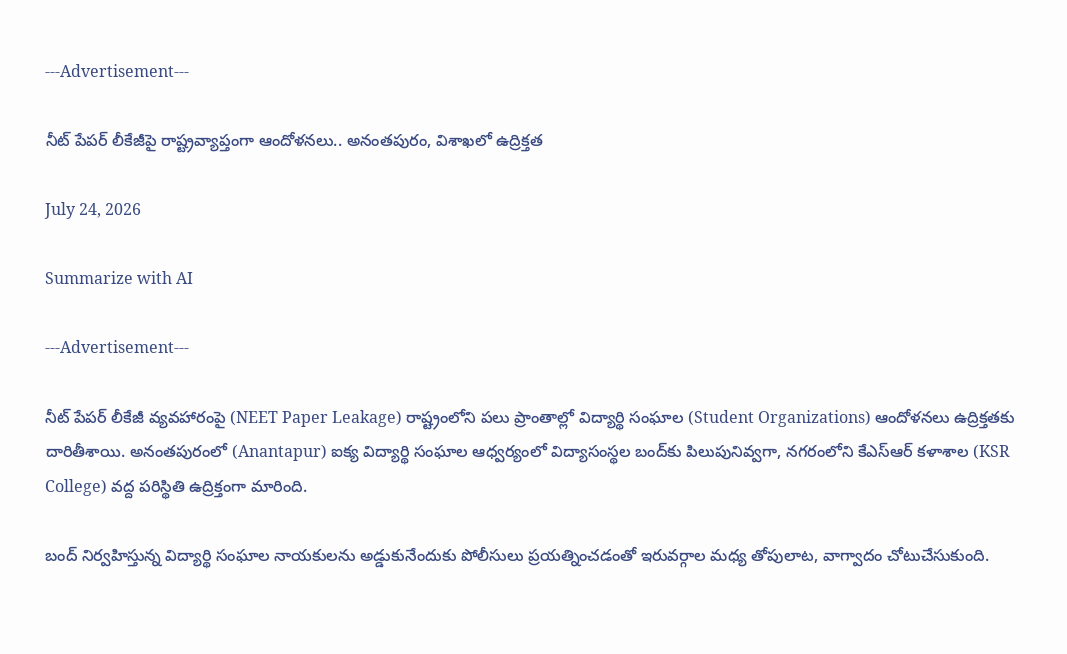---Advertisement---

నీట్ పేపర్ లీకేజీపై రాష్ట్రవ్యాప్తంగా ఆందోళనలు.. అనంతపురం, విశాఖలో ఉద్రిక్తత

July 24, 2026

Summarize with AI

---Advertisement---

నీట్ పేపర్ లీకేజీ వ్యవహారంపై (NEET Paper Leakage) రాష్ట్రంలోని పలు ప్రాంతాల్లో విద్యార్థి సంఘాల (Student Organizations) ఆందోళనలు ఉద్రిక్తతకు దారితీశాయి. అనంతపురంలో (Anantapur) ఐక్య విద్యార్థి సంఘాల ఆధ్వర్యంలో విద్యాసంస్థల బంద్‌కు పిలుపునివ్వగా, నగరంలోని కేఎస్ఆర్ కళాశాల (KSR College) వద్ద పరిస్థితి ఉద్రిక్తంగా మారింది.

బంద్ నిర్వహిస్తున్న విద్యార్థి సంఘాల నాయకులను అడ్డుకునేందుకు పోలీసులు ప్రయత్నించడంతో ఇరువర్గాల మధ్య తోపులాట, వాగ్వాదం చోటుచేసుకుంది.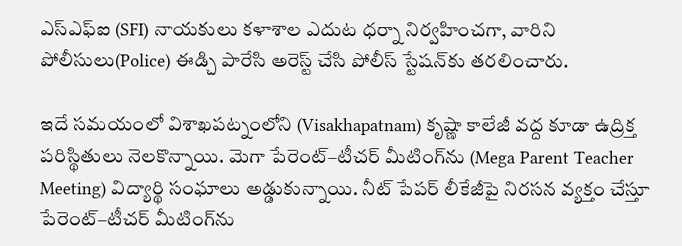ఎస్‌ఎఫ్‌ఐ (SFI) నాయకులు కళాశాల ఎదుట ధర్నా నిర్వహించగా, వారిని పోలీసులు(Police) ఈడ్చి పారేసి అరెస్ట్ చేసి పోలీస్ స్టేషన్‌కు తరలించారు.

ఇదే సమయంలో విశాఖపట్నంలోని (Visakhapatnam) కృష్ణా కాలేజీ వద్ద కూడా ఉద్రిక్త పరిస్థితులు నెలకొన్నాయి. మెగా పేరెంట్–టీచర్ మీటింగ్‌ను (Mega Parent Teacher Meeting) విద్యార్థి సంఘాలు అడ్డుకున్నాయి. నీట్ పేపర్ లీకేజీపై నిరసన వ్యక్తం చేస్తూ పేరెంట్–టీచర్ మీటింగ్‌ను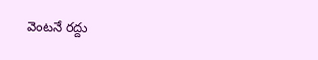వెంటనే రద్దు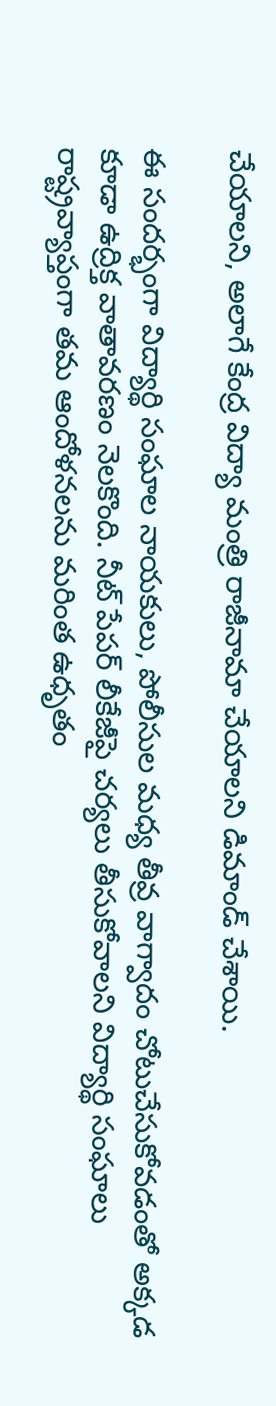చేయాలని, అలాగే కేంద్ర విద్యా మంత్రి రాజీనామా చేయాలని డిమాండ్ చేశాయి.

ఈ సందర్భంగా విద్యార్థి సంఘాల నాయకులు, పోలీసుల మధ్య తీవ్ర వాగ్వాదం చోటుచేసుకోవడంతో అక్కడ కూడా ఉద్రిక్త వాతావరణం నెలకొంది. నీట్ పేపర్ లీకేజీపై చర్యలు తీసుకోవాలని విద్యార్థి సంఘాలు రాష్ట్రవ్యాప్తంగా తమ ఆందోళనలను మరింత ఉధృతం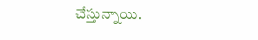చేస్తున్నాయి.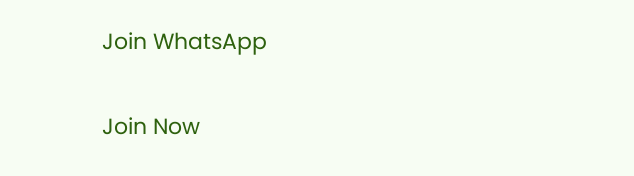Join WhatsApp

Join Now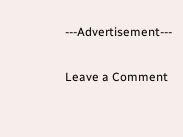---Advertisement---

Leave a Comment